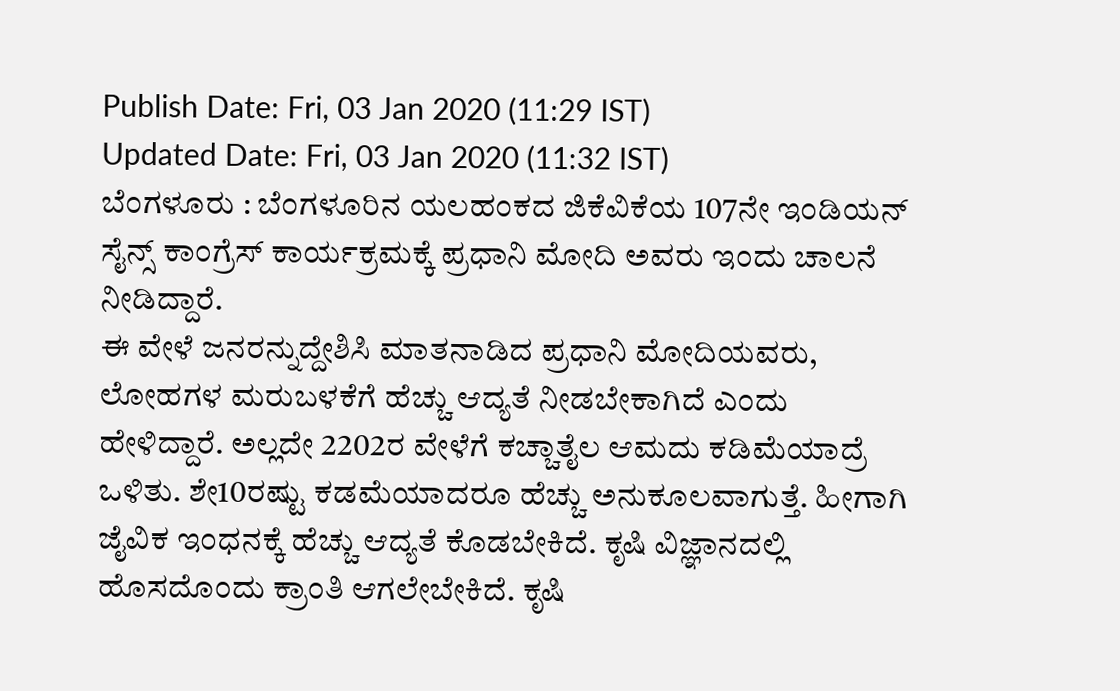Publish Date: Fri, 03 Jan 2020 (11:29 IST)
Updated Date: Fri, 03 Jan 2020 (11:32 IST)
ಬೆಂಗಳೂರು : ಬೆಂಗಳೂರಿನ ಯಲಹಂಕದ ಜಿಕೆವಿಕೆಯ 107ನೇ ಇಂಡಿಯನ್ ಸೈನ್ಸ್ ಕಾಂಗ್ರೆಸ್ ಕಾರ್ಯಕ್ರಮಕ್ಕೆ ಪ್ರಧಾನಿ ಮೋದಿ ಅವರು ಇಂದು ಚಾಲನೆ ನೀಡಿದ್ದಾರೆ.
ಈ ವೇಳೆ ಜನರನ್ನುದ್ದೇಶಿಸಿ ಮಾತನಾಡಿದ ಪ್ರಧಾನಿ ಮೋದಿಯವರು, ಲೋಹಗಳ ಮರುಬಳಕೆಗೆ ಹೆಚ್ಚು ಆದ್ಯತೆ ನೀಡಬೇಕಾಗಿದೆ ಎಂದು ಹೇಳಿದ್ದಾರೆ. ಅಲ್ಲದೇ 2202ರ ವೇಳೆಗೆ ಕಚ್ಚಾತೈಲ ಆಮದು ಕಡಿಮೆಯಾದ್ರೆ ಒಳಿತು. ಶೇ10ರಷ್ಟು ಕಡಮೆಯಾದರೂ ಹೆಚ್ಚು ಅನುಕೂಲವಾಗುತ್ತೆ. ಹೀಗಾಗಿ ಜೈವಿಕ ಇಂಧನಕ್ಕೆ ಹೆಚ್ಚು ಆದ್ಯತೆ ಕೊಡಬೇಕಿದೆ. ಕೃಷಿ ವಿಜ್ಞಾನದಲ್ಲಿ ಹೊಸದೊಂದು ಕ್ರಾಂತಿ ಆಗಲೇಬೇಕಿದೆ. ಕೃಷಿ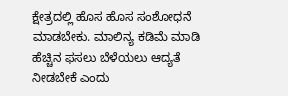ಕ್ಷೇತ್ರದಲ್ಲಿ ಹೊಸ ಹೊಸ ಸಂಶೋಧನೆ ಮಾಡಬೇಕು. ಮಾಲಿನ್ಯ ಕಡಿಮೆ ಮಾಡಿ ಹೆಚ್ಚಿನ ಫಸಲು ಬೆಳೆಯಲು ಆದ್ಯತೆ ನೀಡಬೇಕೆ ಎಂದು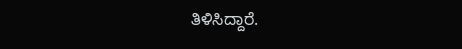ತಿಳಿಸಿದ್ದಾರೆ.